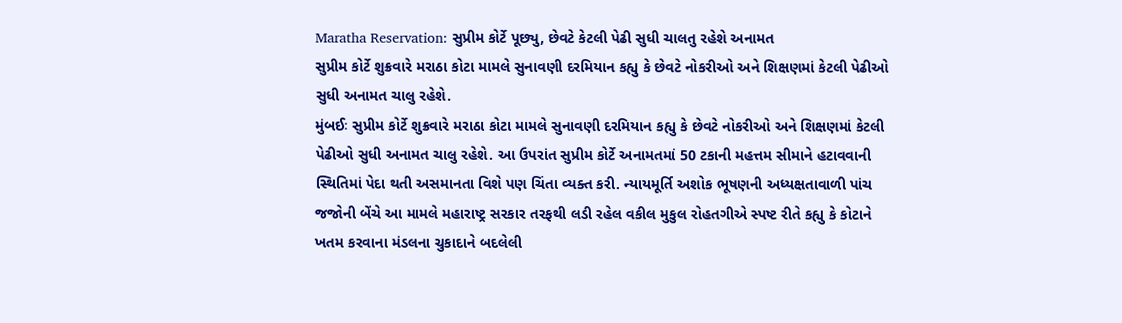Maratha Reservation: સુપ્રીમ કોર્ટે પૂછ્યુ, છેવટે કેટલી પેઢી સુધી ચાલતુ રહેશે અનામત
સુપ્રીમ કોર્ટે શુક્રવારે મરાઠા કોટા મામલે સુનાવણી દરમિયાન કહ્યુ કે છેવટે નોકરીઓ અને શિક્ષણમાં કેટલી પેઢીઓ સુધી અનામત ચાલુ રહેશે.
મુંબઈઃ સુપ્રીમ કોર્ટે શુક્રવારે મરાઠા કોટા મામલે સુનાવણી દરમિયાન કહ્યુ કે છેવટે નોકરીઓ અને શિક્ષણમાં કેટલી પેઢીઓ સુધી અનામત ચાલુ રહેશે. આ ઉપરાંત સુપ્રીમ કોર્ટે અનામતમાં 50 ટકાની મહત્તમ સીમાને હટાવવાની સ્થિતિમાં પેદા થતી અસમાનતા વિશે પણ ચિંતા વ્યક્ત કરી. ન્યાયમૂર્તિ અશોક ભૂષણની અધ્યક્ષતાવાળી પાંચ જજોની બેંચે આ મામલે મહારાષ્ટ્ર સરકાર તરફથી લડી રહેલ વકીલ મુકુલ રોહતગીએ સ્પષ્ટ રીતે કહ્યુ કે કોટાને ખતમ કરવાના મંડલના ચુકાદાને બદલેલી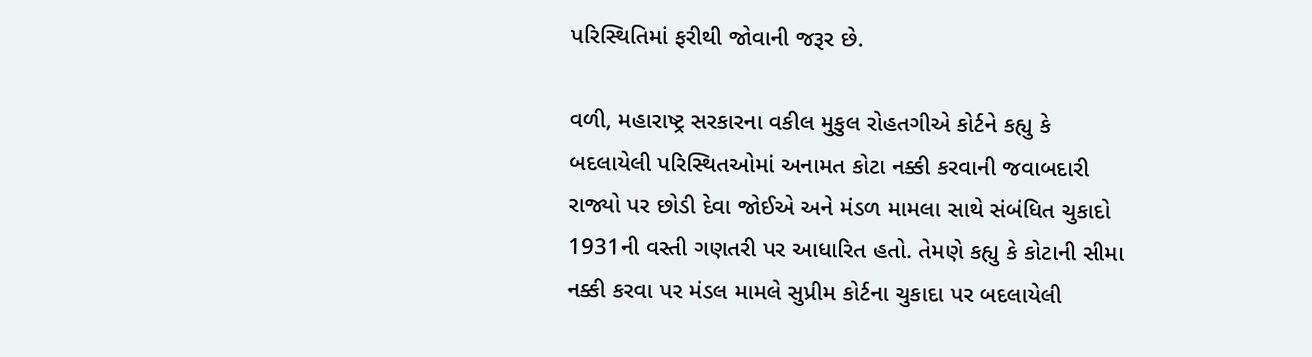પરિસ્થિતિમાં ફરીથી જોવાની જરૂર છે.

વળી, મહારાષ્ટ્ર સરકારના વકીલ મુકુલ રોહતગીએ કોર્ટને કહ્યુ કે બદલાયેલી પરિસ્થિતઓમાં અનામત કોટા નક્કી કરવાની જવાબદારી રાજ્યો પર છોડી દેવા જોઈએ અને મંડળ મામલા સાથે સંબંધિત ચુકાદો 1931ની વસ્તી ગણતરી પર આધારિત હતો. તેમણે કહ્યુ કે કોટાની સીમા નક્કી કરવા પર મંડલ મામલે સુપ્રીમ કોર્ટના ચુકાદા પર બદલાયેલી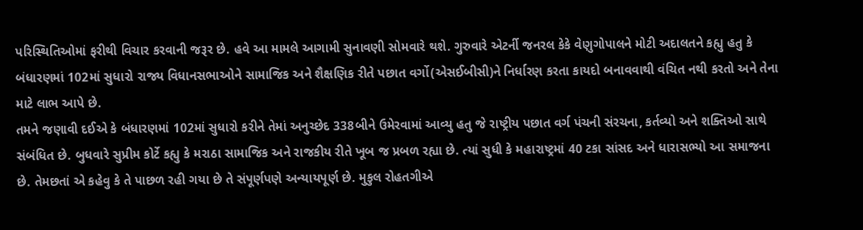પરિસ્થિતિઓમાં ફરીથી વિચાર કરવાની જરૂર છે. હવે આ મામલે આગામી સુનાવણી સોમવારે થશે. ગુરુવારે એટર્ની જનરલ કેકે વેણુગોપાલને મોટી અદાલતને કહ્યુ હતુ કે બંધારણમાં 102માં સુધારો રાજ્ય વિધાનસભાઓને સામાજિક અને શૈક્ષણિક રીતે પછાત વર્ગો(એસઈબીસી)ને નિર્ધારણ કરતા કાયદો બનાવવાથી વંચિત નથી કરતો અને તેના માટે લાભ આપે છે.
તમને જણાવી દઈએ કે બંધારણમાં 102માં સુધારો કરીને તેમાં અનુચ્છેદ 338બીને ઉમેરવામાં આવ્યુ હતુ જે રાષ્ટ્રીય પછાત વર્ગ પંચની સંરચના, કર્તવ્યો અને શક્તિઓ સાથે સંબંધિત છે. બુધવારે સુપ્રીમ કોર્ટે કહ્યુ કે મરાઠા સામાજિક અને રાજકીય રીતે ખૂબ જ પ્રબળ રહ્યા છે. ત્યાં સુધી કે મહારાષ્ટ્રમાં 40 ટકા સાંસદ અને ધારાસભ્યો આ સમાજના છે. તેમછતાં એ કહેવુ કે તે પાછળ રહી ગયા છે તે સંપૂર્ણપણે અન્યાયપૂર્ણ છે. મુકુલ રોહતગીએ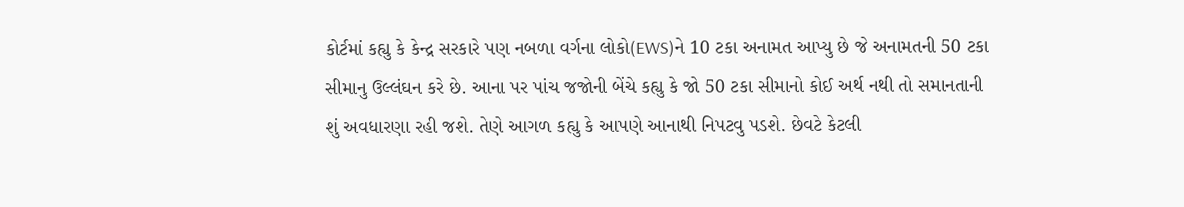કોર્ટમાં કહ્યુ કે કેન્દ્ર સરકારે પણ નબળા વર્ગના લોકો(EWS)ને 10 ટકા અનામત આપ્યુ છે જે અનામતની 50 ટકા સીમાનુ ઉલ્લંઘન કરે છે. આના પર પાંચ જજોની બેંચે કહ્યુ કે જો 50 ટકા સીમાનો કોઈ અર્થ નથી તો સમાનતાની શું અવધારણા રહી જશે. તેણે આગળ કહ્યુ કે આપણે આનાથી નિપટવુ પડશે. છેવટે કેટલી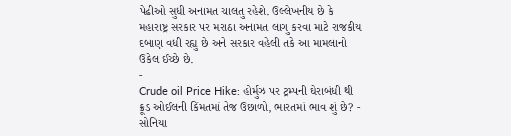પેઢીઓ સુધી અનામત ચાલતુ રહેશે. ઉલ્લેખનીય છે કે મહારાષ્ટ્ર સરકાર પર મરાઠા અનામત લાગુ કરવા માટે રાજકીય દબાણ વધી રહ્યુ છે અને સરકાર વહેલી તકે આ મામલાનો ઉકેલ ઈચ્છે છે.
-
Crude oil Price Hike: હોર્મુઝ પર ટ્રમ્પની ઘેરાબંધી થી ક્રૂડ ઓઈલની કિંમતમાં તેજ ઉછાળો, ભારતમાં ભાવ શું છે? -
સોનિયા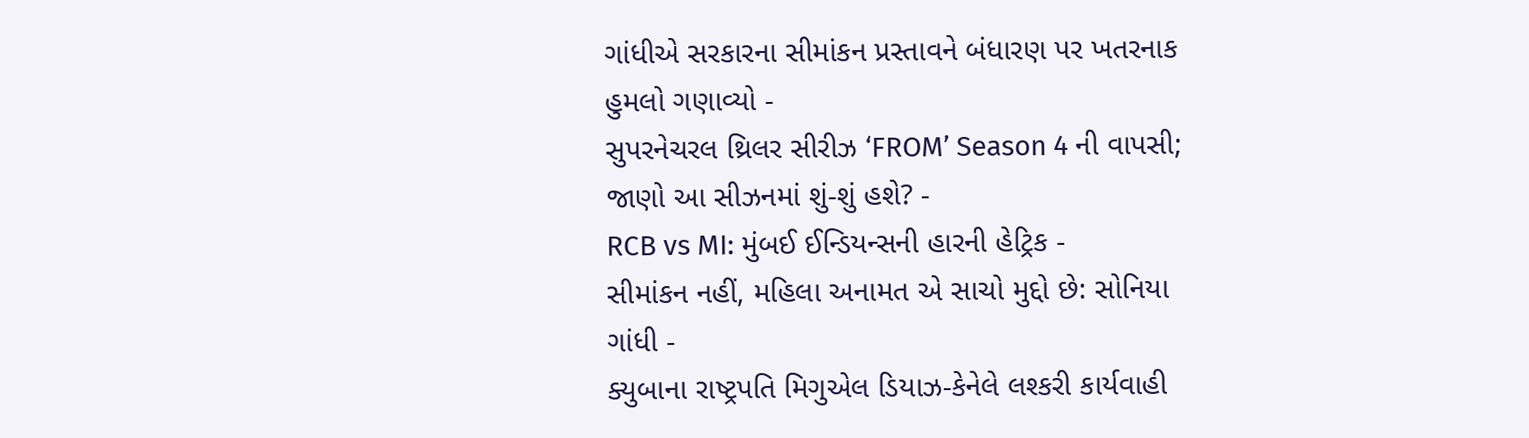ગાંધીએ સરકારના સીમાંકન પ્રસ્તાવને બંધારણ પર ખતરનાક હુમલો ગણાવ્યો -
સુપરનેચરલ થ્રિલર સીરીઝ ‘FROM’ Season 4 ની વાપસી; જાણો આ સીઝનમાં શું-શું હશે? -
RCB vs MI: મુંબઈ ઈન્ડિયન્સની હારની હેટ્રિક -
સીમાંકન નહીં, મહિલા અનામત એ સાચો મુદ્દો છે: સોનિયા ગાંધી -
ક્યુબાના રાષ્ટ્રપતિ મિગુએલ ડિયાઝ-કેનેલે લશ્કરી કાર્યવાહી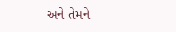અને તેમને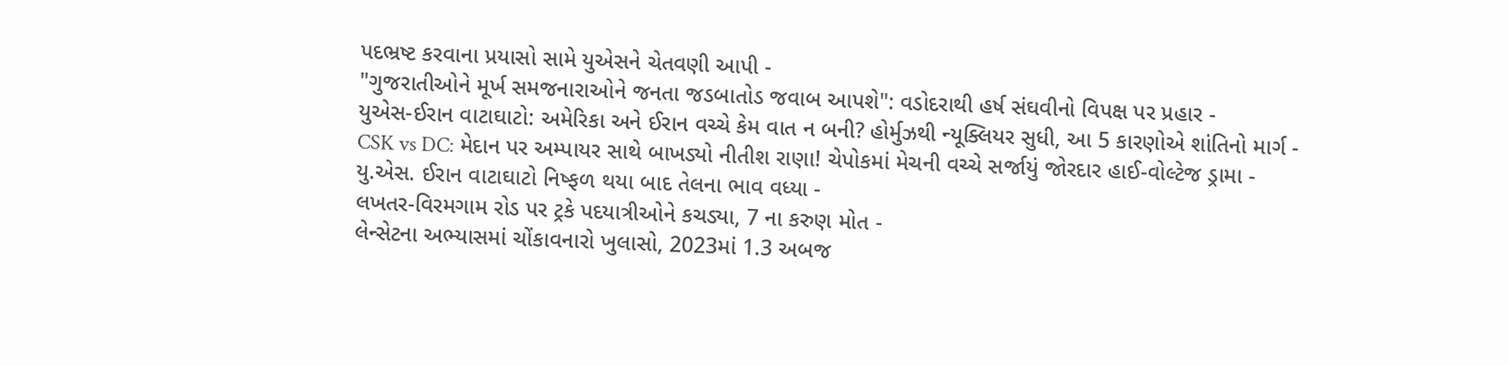પદભ્રષ્ટ કરવાના પ્રયાસો સામે યુએસને ચેતવણી આપી -
"ગુજરાતીઓને મૂર્ખ સમજનારાઓને જનતા જડબાતોડ જવાબ આપશે": વડોદરાથી હર્ષ સંઘવીનો વિપક્ષ પર પ્રહાર -
યુએસ-ઈરાન વાટાઘાટો: અમેરિકા અને ઈરાન વચ્ચે કેમ વાત ન બની? હોર્મુઝથી ન્યૂક્લિયર સુધી, આ 5 કારણોએ શાંતિનો માર્ગ -
CSK vs DC: મેદાન પર અમ્પાયર સાથે બાખડ્યો નીતીશ રાણા! ચેપોકમાં મેચની વચ્ચે સર્જાયું જોરદાર હાઈ-વોલ્ટેજ ડ્રામા -
યુ.એસ. ઈરાન વાટાઘાટો નિષ્ફળ થયા બાદ તેલના ભાવ વધ્યા -
લખતર-વિરમગામ રોડ પર ટ્રકે પદયાત્રીઓને કચડ્યા, 7 ના કરુણ મોત -
લેન્સેટના અભ્યાસમાં ચોંકાવનારો ખુલાસો, 2023માં 1.3 અબજ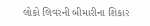લોકો લિવરની બીમારીના શિકાર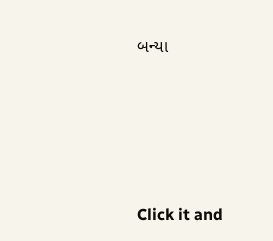બન્યા






Click it and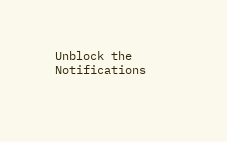Unblock the Notifications